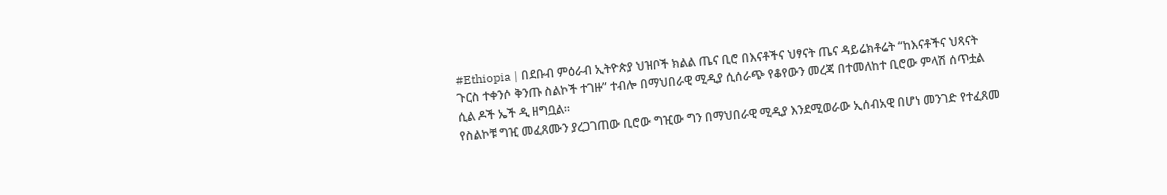#Ethiopia | በደቡብ ምዕራብ ኢትዮጵያ ህዝቦች ክልል ጤና ቢሮ በእናቶችና ህፃናት ጤና ዳይሬክቶሬት “ከእናቶችና ህጻናት ጉርስ ተቀንሶ ቅንጡ ስልኮች ተገዙ” ተብሎ በማህበራዊ ሚዲያ ሲሰራጭ የቆየውን መረጃ በተመለከተ ቢሮው ምላሽ ሰጥቷል ሲል ዶች ኤች ዲ ዘግቧል።
የስልኮቹ ግዢ መፈጸሙን ያረጋገጠው ቢሮው ግዢው ግን በማህበራዊ ሚዲያ እንደሚወራው ኢሰብአዊ በሆነ መንገድ የተፈጸመ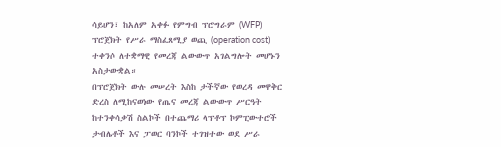ሳይሆን፣ ከአለም አቀፉ የምግብ ፕሮግራም (WFP) ፕሮጀክት የሥራ ማስፈጸሚያ ወጪ (operation cost) ተቀንሶ ለተቋማዊ የመረጃ ልውውጥ አገልግሎት መሆኑን አስታውቋል።
በፕሮጀክት ውሉ መሠረት እስከ ታችኛው የወረዳ መዋቅር ድረስ ለሚከናወነው የጤና መረጃ ልውውጥ ሥርዓት ከተንቀሳቃሽ ስልኮች በተጨማሪ ላፕቶፕ ኮምፒውተሮች ታብሌቶች እና ፓወር ባንኮች ተገዝተው ወደ ሥራ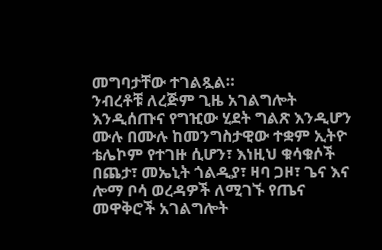መግባታቸው ተገልጿል።
ንብረቶቹ ለረጅም ጊዜ አገልግሎት እንዲሰጡና የግዢው ሂደት ግልጽ እንዲሆን ሙሉ በሙሉ ከመንግስታዊው ተቋም ኢትዮ ቴሌኮም የተገዙ ሲሆን፣ እነዚህ ቁሳቁሶች በጨታ፣ መኤኒት ጎልዲያ፣ ዛባ ጋዞ፣ ጌና እና ሎማ ቦሳ ወረዳዎች ለሚገኙ የጤና መዋቅሮች አገልግሎት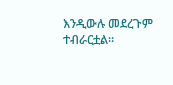እንዲውሉ መደረጉም ተብራርቷል።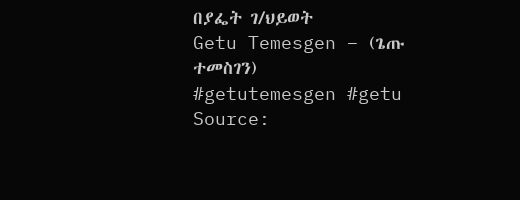በያፌት ገ/ህይወት
Getu Temesgen – (ጌጡ ተመስገን)
#getutemesgen #getu
Source: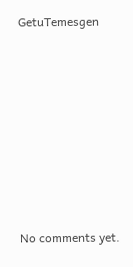GetuTemesgen








No comments yet.